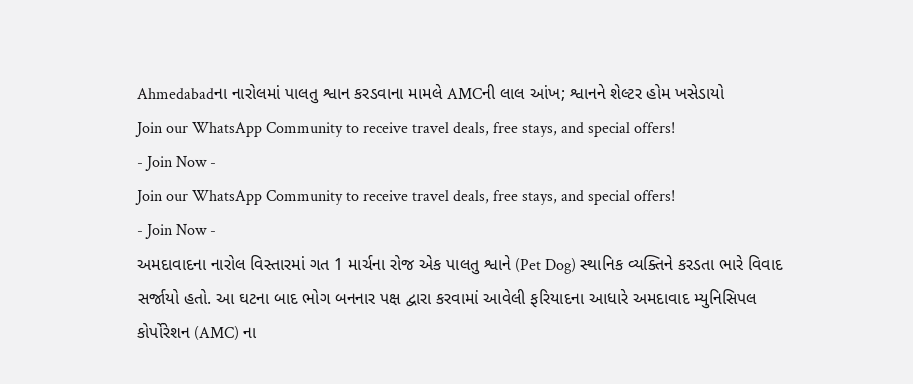Ahmedabadના નારોલમાં પાલતુ શ્વાન કરડવાના મામલે AMCની લાલ આંખ; શ્વાનને શેલ્ટર હોમ ખસેડાયો
Join our WhatsApp Community to receive travel deals, free stays, and special offers!
- Join Now -
Join our WhatsApp Community to receive travel deals, free stays, and special offers!
- Join Now -
અમદાવાદના નારોલ વિસ્તારમાં ગત 1 માર્ચના રોજ એક પાલતુ શ્વાને (Pet Dog) સ્થાનિક વ્યક્તિને કરડતા ભારે વિવાદ સર્જાયો હતો. આ ઘટના બાદ ભોગ બનનાર પક્ષ દ્વારા કરવામાં આવેલી ફરિયાદના આધારે અમદાવાદ મ્યુનિસિપલ કોર્પોરેશન (AMC) ના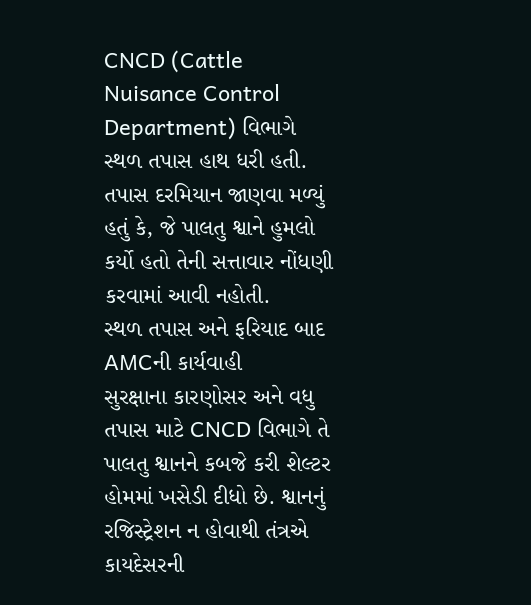CNCD (Cattle Nuisance Control Department) વિભાગે સ્થળ તપાસ હાથ ધરી હતી. તપાસ દરમિયાન જાણવા મળ્યું હતું કે, જે પાલતુ શ્વાને હુમલો કર્યો હતો તેની સત્તાવાર નોંધણી કરવામાં આવી નહોતી.
સ્થળ તપાસ અને ફરિયાદ બાદ AMCની કાર્યવાહી
સુરક્ષાના કારણોસર અને વધુ તપાસ માટે CNCD વિભાગે તે પાલતુ શ્વાનને કબજે કરી શેલ્ટર હોમમાં ખસેડી દીધો છે. શ્વાનનું રજિસ્ટ્રેશન ન હોવાથી તંત્રએ કાયદેસરની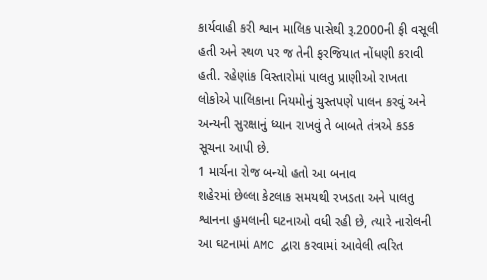કાર્યવાહી કરી શ્વાન માલિક પાસેથી રૂ.2000ની ફી વસૂલી હતી અને સ્થળ પર જ તેની ફરજિયાત નોંધણી કરાવી હતી. રહેણાંક વિસ્તારોમાં પાલતુ પ્રાણીઓ રાખતા લોકોએ પાલિકાના નિયમોનું ચુસ્તપણે પાલન કરવું અને અન્યની સુરક્ષાનું ધ્યાન રાખવું તે બાબતે તંત્રએ કડક સૂચના આપી છે.
1 માર્ચના રોજ બન્યો હતો આ બનાવ
શહેરમાં છેલ્લા કેટલાક સમયથી રખડતા અને પાલતુ શ્વાનના હુમલાની ઘટનાઓ વધી રહી છે, ત્યારે નારોલની આ ઘટનામાં AMC દ્વારા કરવામાં આવેલી ત્વરિત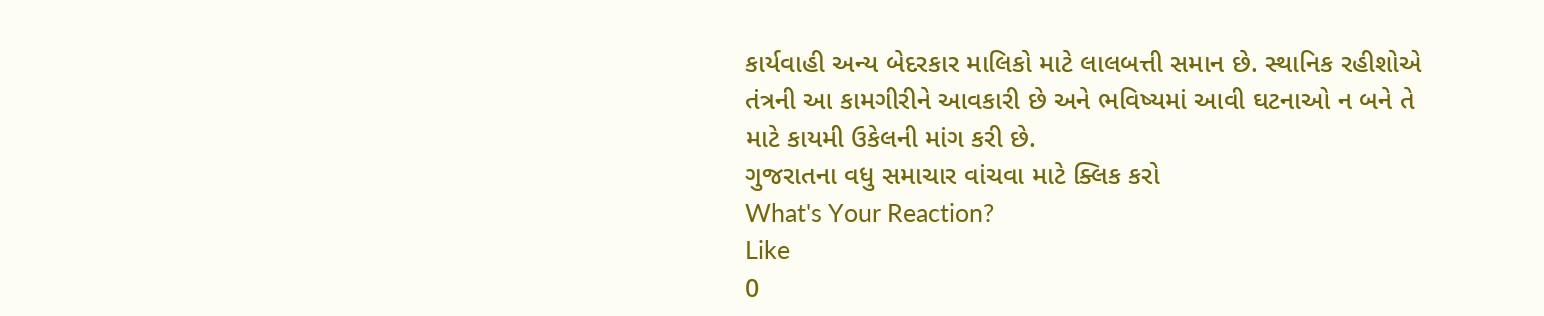કાર્યવાહી અન્ય બેદરકાર માલિકો માટે લાલબત્તી સમાન છે. સ્થાનિક રહીશોએ તંત્રની આ કામગીરીને આવકારી છે અને ભવિષ્યમાં આવી ઘટનાઓ ન બને તે માટે કાયમી ઉકેલની માંગ કરી છે.
ગુજરાતના વધુ સમાચાર વાંચવા માટે ક્લિક કરો
What's Your Reaction?
Like
0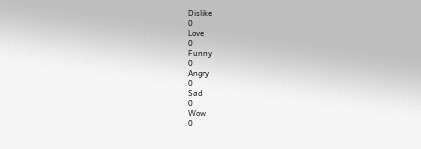Dislike
0
Love
0
Funny
0
Angry
0
Sad
0
Wow
0